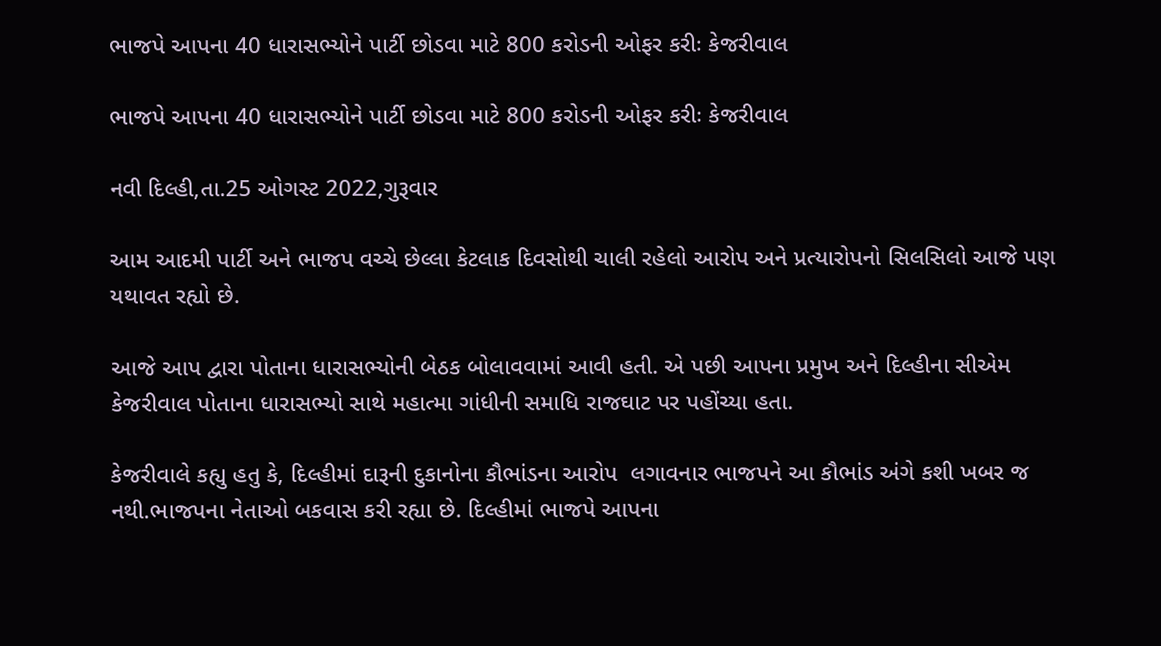ભાજપે આપના 40 ધારાસભ્યોને પાર્ટી છોડવા માટે 800 કરોડની ઓફર કરીઃ કેજરીવાલ

ભાજપે આપના 40 ધારાસભ્યોને પાર્ટી છોડવા માટે 800 કરોડની ઓફર કરીઃ કેજરીવાલ

નવી દિલ્હી,તા.25 ઓગસ્ટ 2022,ગુરૂવાર

આમ આદમી પાર્ટી અને ભાજપ વચ્ચે છેલ્લા કેટલાક દિવસોથી ચાલી રહેલો આરોપ અને પ્રત્યારોપનો સિલસિલો આજે પણ યથાવત રહ્યો છે.

આજે આપ દ્વારા પોતાના ધારાસભ્યોની બેઠક બોલાવવામાં આવી હતી. એ પછી આપના પ્રમુખ અને દિલ્હીના સીએમ કેજરીવાલ પોતાના ધારાસભ્યો સાથે મહાત્મા ગાંધીની સમાધિ રાજઘાટ પર પહોંચ્યા હતા.

કેજરીવાલે કહ્યુ હતુ કે, દિલ્હીમાં દારૂની દુકાનોના કૌભાંડના આરોપ  લગાવનાર ભાજપને આ કૌભાંડ અંગે કશી ખબર જ નથી.ભાજપના નેતાઓ બકવાસ કરી રહ્યા છે. દિલ્હીમાં ભાજપે આપના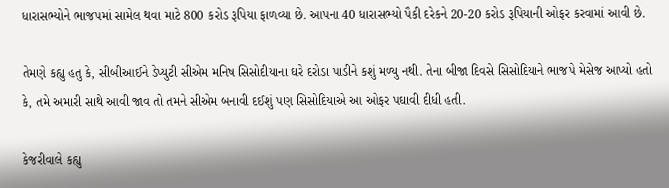ધારાસભ્યોને ભાજપમાં સામેલ થવા માટે 800 કરોડ રૂપિયા ફાળવ્યા છે. આપના 40 ધારાસભ્યો પૈકી દરેકને 20-20 કરોડ રૂપિયાની ઓફર કરવામાં આવી છે.

તેમણે કહ્યુ હતુ કે, સીબીઆઈને ડેપ્યુટી સીએમ મનિષ સિસોદીયાના ઘરે દરોડા પાડીને કશું મળ્યુ નથી. તેના બીજા દિવસે સિસોદિયાને ભાજપે મેસેજ આપ્યો હતો કે, તમે અમારી સાથે આવી જાવ તો તમને સીએમ બનાવી દઈશું પણ સિસોદિયાએ આ ઓફર પઘાવી દીધી હતી.

કેજરીવાલે કહ્યુ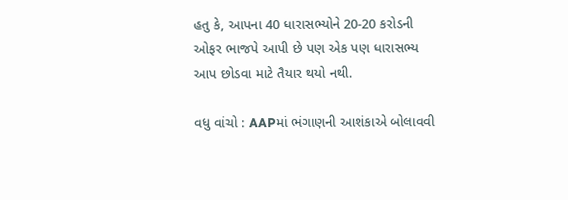હતુ કે, આપના 40 ધારાસભ્યોને 20-20 કરોડની ઓફર ભાજપે આપી છે પણ એક પણ ધારાસભ્ય આપ છોડવા માટે તૈયાર થયો નથી.

વધુ વાંચો : AAPમાં ભંગાણની આશંકાએ બોલાવવી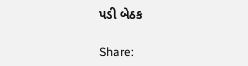પડી બેઠક

Share: